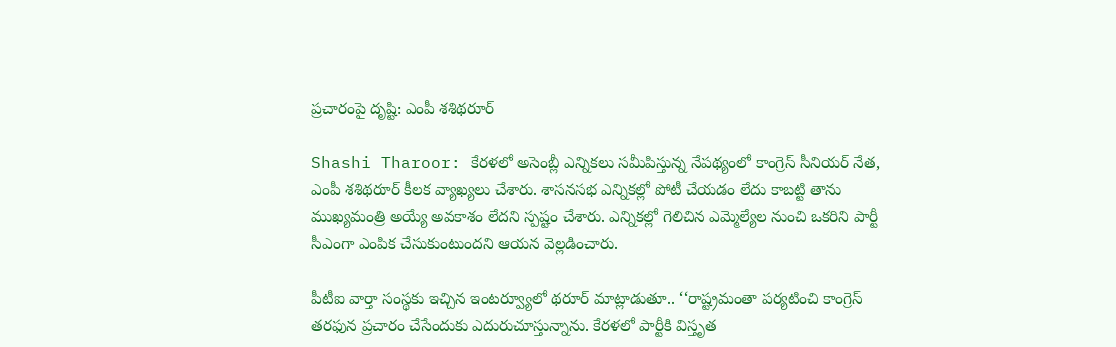ప్రచారంపై దృష్టి: ఎంపీ శశిథరూర్‌

Shashi Tharoor: కేరళలో అసెంబ్లీ ఎన్నికలు సమీపిస్తున్న నేపథ్యంలో కాంగ్రెస్‌ సీనియర్‌ నేత, ఎంపీ శశిథరూర్‌ కీలక వ్యాఖ్యలు చేశారు. శాసనసభ ఎన్నికల్లో పోటీ చేయడం లేదు కాబట్టి తాను ముఖ్యమంత్రి అయ్యే అవకాశం లేదని స్పష్టం చేశారు. ఎన్నికల్లో గెలిచిన ఎమ్మెల్యేల నుంచి ఒకరిని పార్టీ సీఎంగా ఎంపిక చేసుకుంటుందని ఆయన వెల్లడించారు.

పీటీఐ వార్తా సంస్థకు ఇచ్చిన ఇంటర్వ్యూలో థరూర్‌ మాట్లాడుతూ.. ‘‘రాష్ట్రమంతా పర్యటించి కాంగ్రెస్‌ తరఫున ప్రచారం చేసేందుకు ఎదురుచూస్తున్నాను. కేరళలో పార్టీకి విస్తృత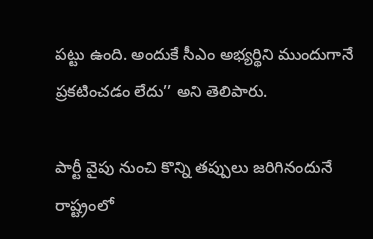పట్టు ఉంది. అందుకే సీఎం అభ్యర్థిని ముందుగానే ప్రకటించడం లేదు’’ అని తెలిపారు.

పార్టీ వైపు నుంచి కొన్ని తప్పులు జరిగినందునే రాష్ట్రంలో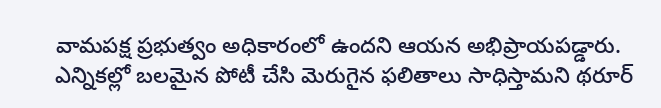వామపక్ష ప్రభుత్వం అధికారంలో ఉందని ఆయన అభిప్రాయపడ్డారు. ఎన్నికల్లో బలమైన పోటీ చేసి మెరుగైన ఫలితాలు సాధిస్తామని థరూర్‌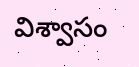విశ్వాసం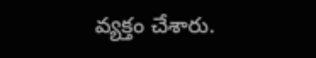వ్యక్తం చేశారు.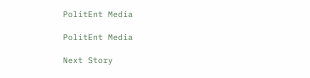PolitEnt Media

PolitEnt Media

Next Story